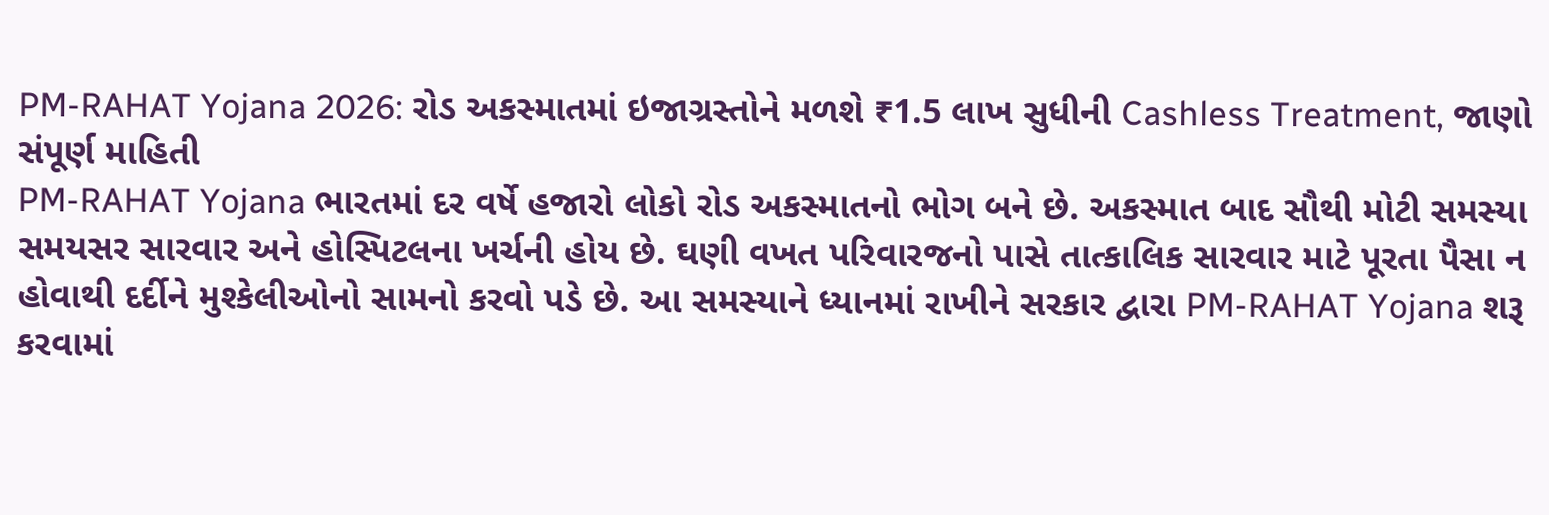PM-RAHAT Yojana 2026: રોડ અકસ્માતમાં ઇજાગ્રસ્તોને મળશે ₹1.5 લાખ સુધીની Cashless Treatment, જાણો સંપૂર્ણ માહિતી
PM-RAHAT Yojana ભારતમાં દર વર્ષે હજારો લોકો રોડ અકસ્માતનો ભોગ બને છે. અકસ્માત બાદ સૌથી મોટી સમસ્યા સમયસર સારવાર અને હોસ્પિટલના ખર્ચની હોય છે. ઘણી વખત પરિવારજનો પાસે તાત્કાલિક સારવાર માટે પૂરતા પૈસા ન હોવાથી દર્દીને મુશ્કેલીઓનો સામનો કરવો પડે છે. આ સમસ્યાને ધ્યાનમાં રાખીને સરકાર દ્વારા PM-RAHAT Yojana શરૂ કરવામાં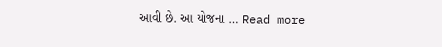આવી છે. આ યોજના … Read more